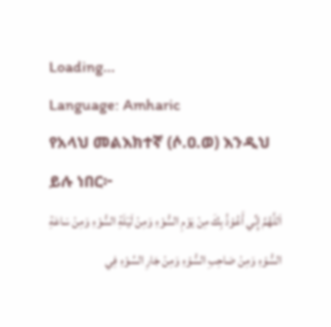Loading...
Language: Amharic
የአላህ መልእክተኛ (ሶ.ዐ.ወ) እንዲህ ይሉ ነበር፦
اَللَّهُمَّ إِنِّي أَعُوْذُ بِكَ مِنْ يَوْمِ السُّوْءِ وَمِنْ لَيْلَةِ السُّوْءِ وَمِنْ سَاعَةِ السُّوْءِ وَمِنْ صَاحِبِ السُّوْءِ وَمِنْ جَارِ السُوْءِ فِي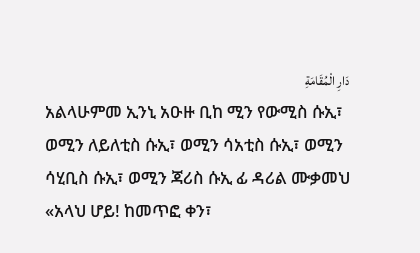دَارِ الْمُقَامَةِ
አልላሁምመ ኢንኒ አዑዙ ቢከ ሚን የውሚስ ሱኢ፣ ወሚን ለይለቲስ ሱኢ፣ ወሚን ሳአቲስ ሱኢ፣ ወሚን ሳሂቢስ ሱኢ፣ ወሚን ጃሪስ ሱኢ ፊ ዳሪል ሙቃመህ
«አላህ ሆይ! ከመጥፎ ቀን፣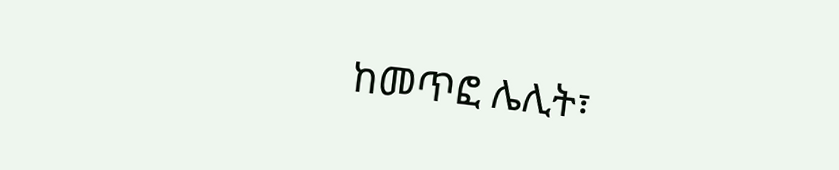ከመጥፎ ሌሊት፣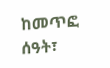ከመጥፎ ሰዓት፣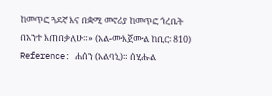ከመጥፎ ጓደኛ እና በቋሚ መኖሪያ ከመጥፎ ጎረቤት በአንተ እጠበቃለሁ።» (አል-ሙእጀሙል ከቢር፡ 810)
Reference: ሐሰን (አልባኒ)። ሰሂሑል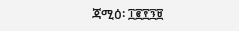ጃሚዕ፡ ፲፪፻፺፱